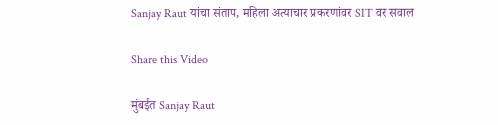Sanjay Raut यांचा संताप, महिला अत्याचार प्रकरणांवर SIT वर सवाल

Share this Video

मुंबईत Sanjay Raut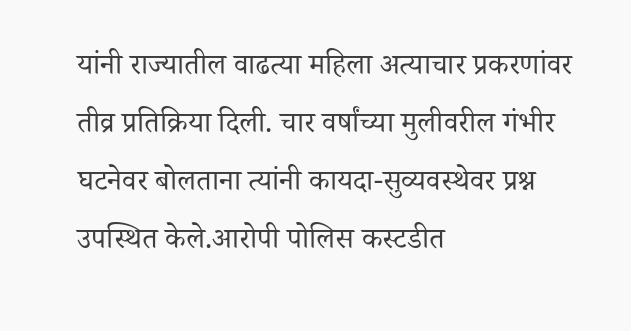यांनी राज्यातील वाढत्या महिला अत्याचार प्रकरणांवर तीव्र प्रतिक्रिया दिली. चार वर्षांच्या मुलीवरील गंभीर घटनेवर बोलताना त्यांनी कायदा-सुव्यवस्थेवर प्रश्न उपस्थित केले.आरोपी पोलिस कस्टडीत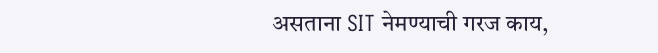असताना SIT नेमण्याची गरज काय,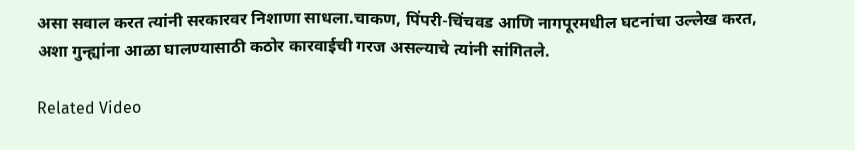असा सवाल करत त्यांनी सरकारवर निशाणा साधला.चाकण, पिंपरी-चिंचवड आणि नागपूरमधील घटनांचा उल्लेख करत, अशा गुन्ह्यांना आळा घालण्यासाठी कठोर कारवाईची गरज असल्याचे त्यांनी सांगितले.

Related Video